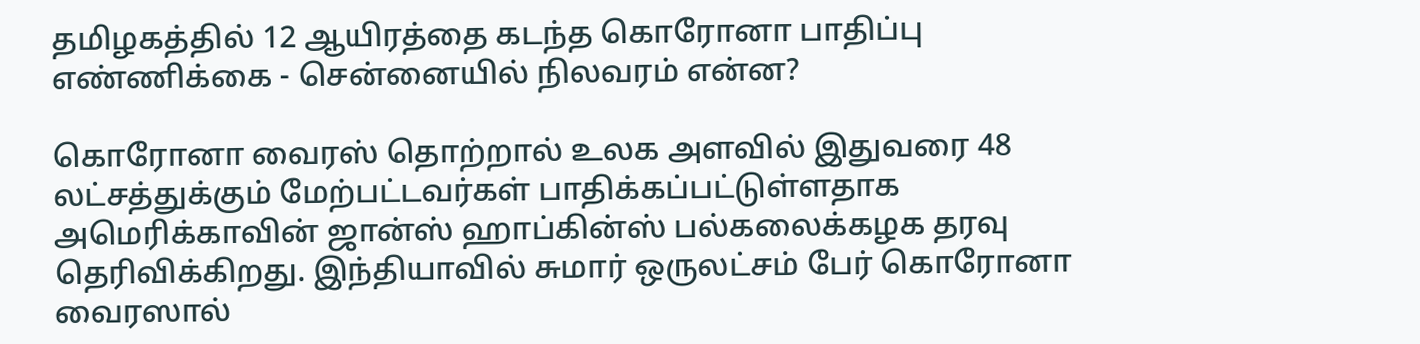தமிழகத்தில் 12 ஆயிரத்தை கடந்த கொரோனா பாதிப்பு எண்ணிக்கை - சென்னையில் நிலவரம் என்ன?

கொரோனா வைரஸ் தொற்றால் உலக அளவில் இதுவரை 48 லட்சத்துக்கும் மேற்பட்டவர்கள் பாதிக்கப்பட்டுள்ளதாக அமெரிக்காவின் ஜான்ஸ் ஹாப்கின்ஸ் பல்கலைக்கழக தரவு தெரிவிக்கிறது. இந்தியாவில் சுமார் ஒருலட்சம் பேர் கொரோனா வைரஸால்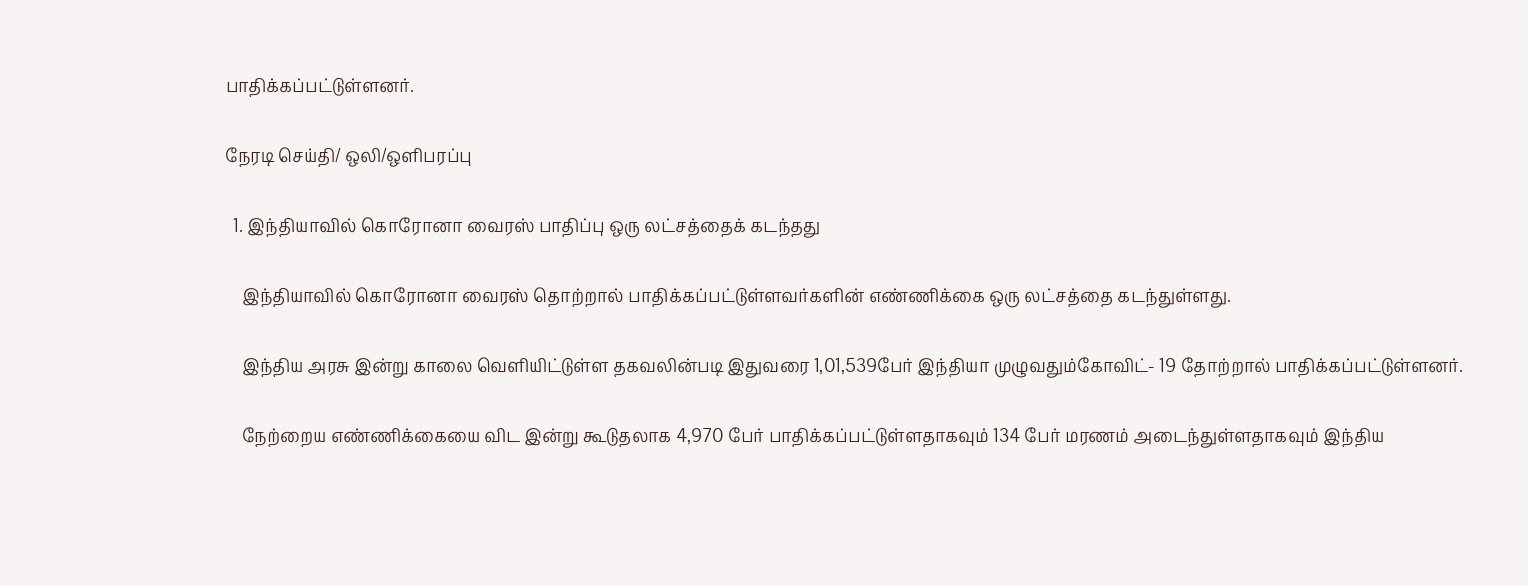பாதிக்கப்பட்டுள்ளனர்.

நேரடி செய்தி/ ஒலி/ஒளிபரப்பு

  1. இந்தியாவில் கொரோனா வைரஸ் பாதிப்பு ஒரு லட்சத்தைக் கடந்தது

    இந்தியாவில் கொரோனா வைரஸ் தொற்றால் பாதிக்கப்பட்டுள்ளவர்களின் எண்ணிக்கை ஒரு லட்சத்தை கடந்துள்ளது.

    இந்திய அரசு இன்று காலை வெளியிட்டுள்ள தகவலின்படி இதுவரை 1,01,539பேர் இந்தியா முழுவதும்கோவிட்- 19 தோற்றால் பாதிக்கப்பட்டுள்ளனர்.

    நேற்றைய எண்ணிக்கையை விட இன்று கூடுதலாக 4,970 பேர் பாதிக்கப்பட்டுள்ளதாகவும் 134 பேர் மரணம் அடைந்துள்ளதாகவும் இந்திய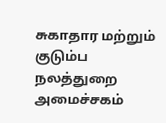சுகாதார மற்றும் குடும்ப நலத்துறை அமைச்சகம்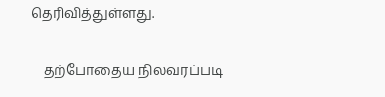தெரிவித்துள்ளது.

    தற்போதைய நிலவரப்படி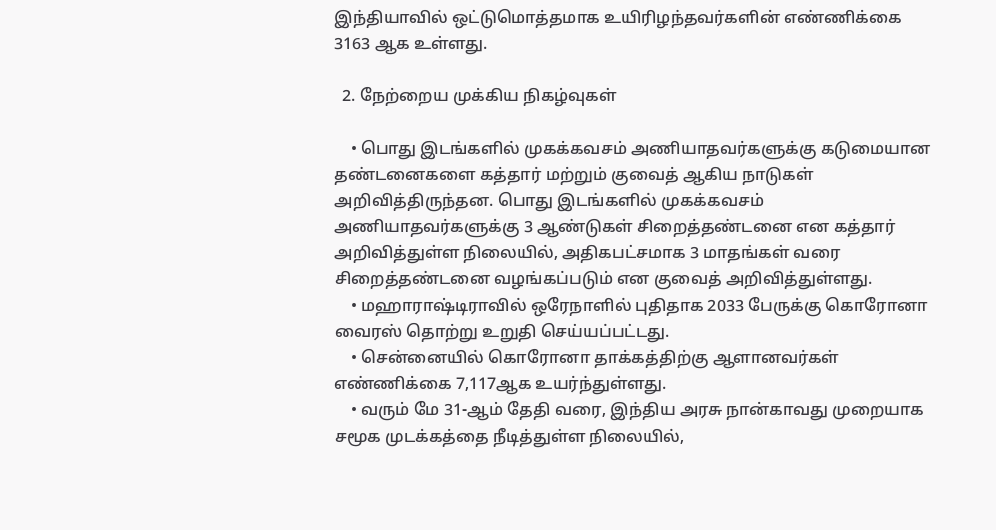இந்தியாவில் ஒட்டுமொத்தமாக உயிரிழந்தவர்களின் எண்ணிக்கை 3163 ஆக உள்ளது.

  2. நேற்றைய முக்கிய நிகழ்வுகள்

    • பொது இடங்களில் முகக்கவசம் அணியாதவர்களுக்கு கடுமையான தண்டனைகளை கத்தார் மற்றும் குவைத் ஆகிய நாடுகள் அறிவித்திருந்தன. பொது இடங்களில் முகக்கவசம் அணியாதவர்களுக்கு 3 ஆண்டுகள் சிறைத்தண்டனை என கத்தார் அறிவித்துள்ள நிலையில், அதிகபட்சமாக 3 மாதங்கள் வரை சிறைத்தண்டனை வழங்கப்படும் என குவைத் அறிவித்துள்ளது.
    • மஹாராஷ்டிராவில் ஒரேநாளில் புதிதாக 2033 பேருக்கு கொரோனா வைரஸ் தொற்று உறுதி செய்யப்பட்டது.
    • சென்னையில் கொரோனா தாக்கத்திற்கு ஆளானவர்கள் எண்ணிக்கை 7,117ஆக உயர்ந்துள்ளது.
    • வரும் மே 31-ஆம் தேதி வரை, இந்திய அரசு நான்காவது முறையாக சமூக முடக்கத்தை நீடித்துள்ள நிலையில்,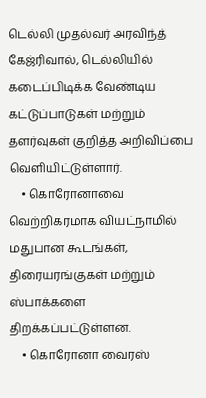டெல்லி முதல்வர் அரவிந்த் கேஜ்ரிவால், டெல்லியில் கடைப்பிடிக்க வேண்டிய கட்டுப்பாடுகள் மற்றும் தளர்வுகள் குறித்த அறிவிப்பை வெளியிட்டுள்ளார்.
    • கொரோனாவை வெற்றிகரமாக வியட்நாமில் மதுபான கூடங்கள், திரையரங்குகள் மற்றும் ஸ்பாக்களை திறக்கப்பட்டுள்ளன.
    • கொரோனா வைரஸ்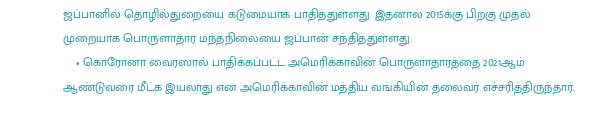ஜப்பானில் தொழில்துறையை கடுமையாக பாதித்துள்ளது. இதனால் 2015க்கு பிறகு முதல் முறையாக பொருளாதார மந்தநிலையை ஜப்பான் சந்தித்துள்ளது.
    • கொரோனா வைரஸால் பாதிக்கப்பட்ட அமெரிக்காவின் பொருளாதாரத்தை 2021ஆம் ஆண்டுவரை மீட்க இயலாது என அமெரிக்காவின் மத்திய வங்கியின் தலைவர் எச்சரித்திருந்தார்.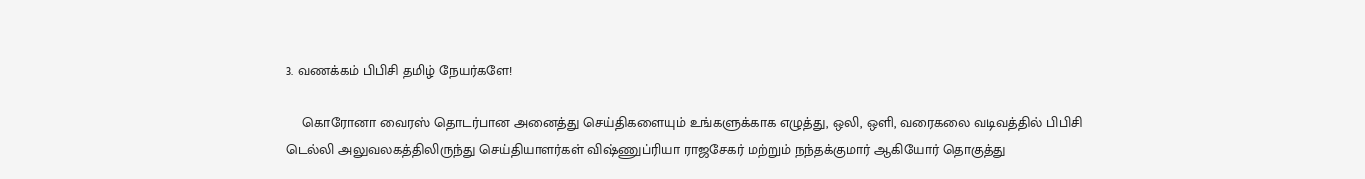3. வணக்கம் பிபிசி தமிழ் நேயர்களே!

    கொரோனா வைரஸ் தொடர்பான அனைத்து செய்திகளையும் உங்களுக்காக எழுத்து, ஒலி, ஒளி, வரைகலை வடிவத்தில் பிபிசி டெல்லி அலுவலகத்திலிருந்து செய்தியாளர்கள் விஷ்ணுப்ரியா ராஜசேகர் மற்றும் நந்தக்குமார் ஆகியோர் தொகுத்து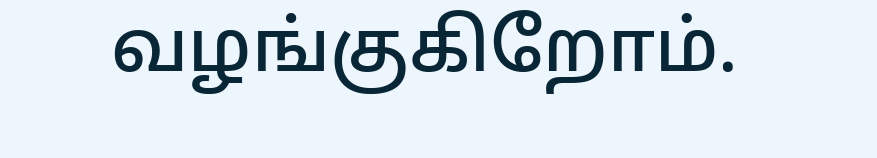வழங்குகிறோம்.